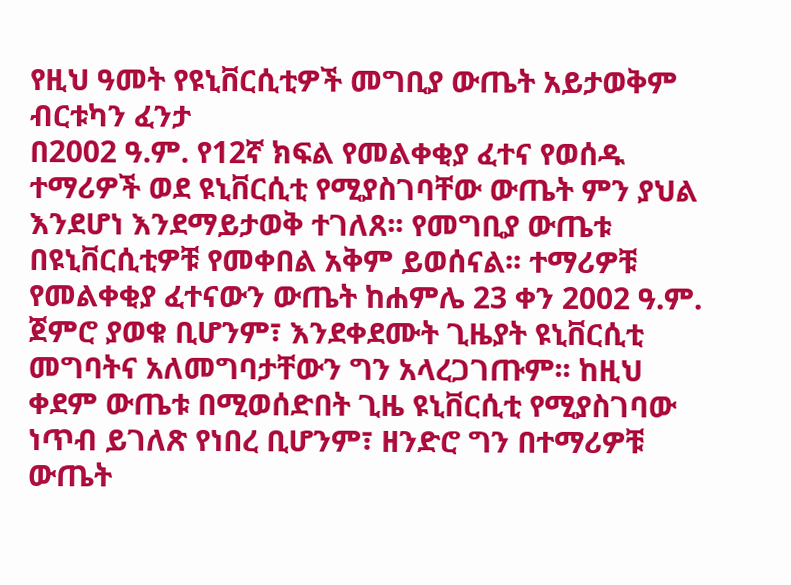የዚህ ዓመት የዩኒቨርሲቲዎች መግቢያ ውጤት አይታወቅም
ብርቱካን ፈንታ
በ2002 ዓ.ም. የ12ኛ ክፍል የመልቀቂያ ፈተና የወሰዱ ተማሪዎች ወደ ዩኒቨርሲቲ የሚያስገባቸው ውጤት ምን ያህል እንደሆነ እንደማይታወቅ ተገለጸ፡፡ የመግቢያ ውጤቱ በዩኒቨርሲቲዎቹ የመቀበል አቅም ይወሰናል፡፡ ተማሪዎቹ የመልቀቂያ ፈተናውን ውጤት ከሐምሌ 23 ቀን 2002 ዓ.ም. ጀምሮ ያወቁ ቢሆንም፣ እንደቀደሙት ጊዜያት ዩኒቨርሲቲ መግባትና አለመግባታቸውን ግን አላረጋገጡም፡፡ ከዚህ ቀደም ውጤቱ በሚወሰድበት ጊዜ ዩኒቨርሲቲ የሚያስገባው ነጥብ ይገለጽ የነበረ ቢሆንም፣ ዘንድሮ ግን በተማሪዎቹ ውጤት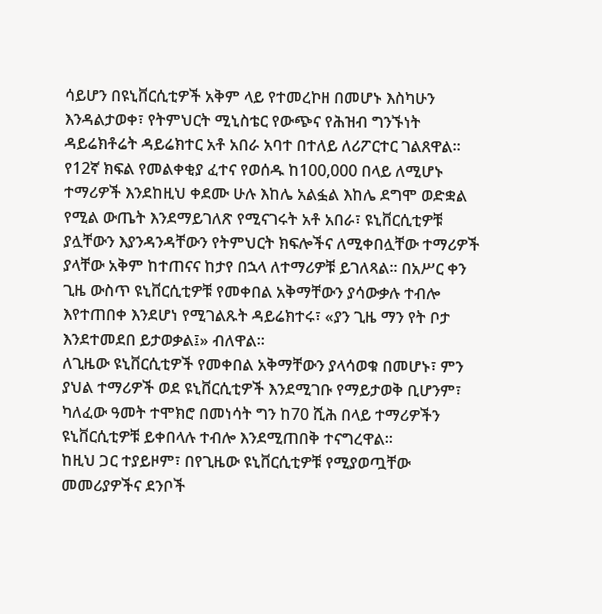ሳይሆን በዩኒቨርሲቲዎች አቅም ላይ የተመረኮዘ በመሆኑ እስካሁን እንዳልታወቀ፣ የትምህርት ሚኒስቴር የውጭና የሕዝብ ግንኙነት ዳይሬክቶሬት ዳይሬክተር አቶ አበራ አባተ በተለይ ለሪፖርተር ገልጸዋል፡፡
የ12ኛ ክፍል የመልቀቂያ ፈተና የወሰዱ ከ100,000 በላይ ለሚሆኑ ተማሪዎች እንደከዚህ ቀደሙ ሁሉ እከሌ አልፏል እከሌ ደግሞ ወድቋል የሚል ውጤት እንደማይገለጽ የሚናገሩት አቶ አበራ፣ ዩኒቨርሲቲዎቹ ያሏቸውን እያንዳንዳቸውን የትምህርት ክፍሎችና ለሚቀበሏቸው ተማሪዎች ያላቸው አቅም ከተጠናና ከታየ በኋላ ለተማሪዎቹ ይገለጻል፡፡ በአሥር ቀን ጊዜ ውስጥ ዩኒቨርሲቲዎቹ የመቀበል አቅማቸውን ያሳውቃሉ ተብሎ እየተጠበቀ እንደሆነ የሚገልጹት ዳይሬክተሩ፣ «ያን ጊዜ ማን የት ቦታ እንደተመደበ ይታወቃል፤» ብለዋል፡፡
ለጊዜው ዩኒቨርሲቲዎች የመቀበል አቅማቸውን ያላሳወቁ በመሆኑ፣ ምን ያህል ተማሪዎች ወደ ዩኒቨርሲቲዎች እንደሚገቡ የማይታወቅ ቢሆንም፣ ካለፈው ዓመት ተሞክሮ በመነሳት ግን ከ70 ሺሕ በላይ ተማሪዎችን ዩኒቨርሲቲዎቹ ይቀበላሉ ተብሎ እንደሚጠበቅ ተናግረዋል፡፡
ከዚህ ጋር ተያይዞም፣ በየጊዜው ዩኒቨርሲቲዎቹ የሚያወጧቸው መመሪያዎችና ደንቦች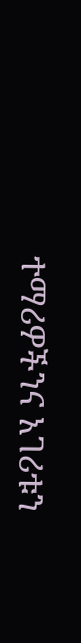ተማሪዎችንና አገሪቱን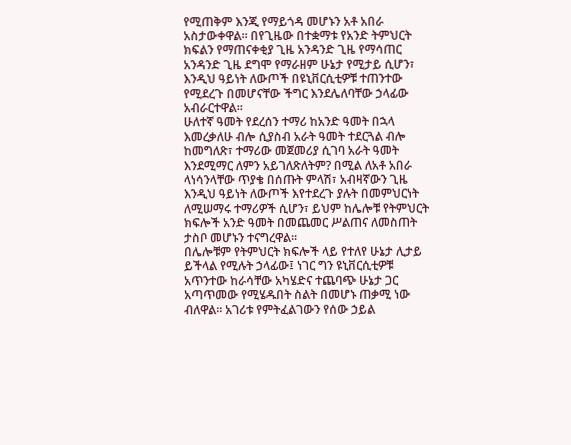የሚጠቅም እንጂ የማይጎዳ መሆኑን አቶ አበራ አስታውቀዋል፡፡ በየጊዜው በተቋማቱ የአንድ ትምህርት ክፍልን የማጠናቀቂያ ጊዜ አንዳንድ ጊዜ የማሳጠር አንዳንድ ጊዜ ደግሞ የማራዘም ሁኔታ የሚታይ ሲሆን፣ እንዲህ ዓይነት ለውጦች በዩኒቨርሲቲዎቹ ተጠንተው የሚደረጉ በመሆናቸው ችግር እንደሌለባቸው ኃላፊው አብራርተዋል፡፡
ሁለተኛ ዓመት የደረሰን ተማሪ ከአንድ ዓመት በኋላ እመረቃለሁ ብሎ ሲያስብ አራት ዓመት ተደርጓል ብሎ ከመግለጽ፣ ተማሪው መጀመሪያ ሲገባ አራት ዓመት እንደሚማር ለምን አይገለጽለትም? በሚል ለአቶ አበራ ላነሳንላቸው ጥያቄ በሰጡት ምላሽ፣ አብዛኛውን ጊዜ እንዲህ ዓይነት ለውጦች እየተደረጉ ያሉት በመምህርነት ለሚሠማሩ ተማሪዎች ሲሆን፣ ይህም ከሌሎቹ የትምህርት ክፍሎች አንድ ዓመት በመጨመር ሥልጠና ለመስጠት ታስቦ መሆኑን ተናግረዋል፡፡
በሌሎቹም የትምህርት ክፍሎች ላይ የተለየ ሁኔታ ሊታይ ይችላል የሚሉት ኃላፊው፤ ነገር ግን ዩኒቨርሲቲዎቹ አጥንተው ከራሳቸው አካሄድና ተጨባጭ ሁኔታ ጋር አጣጥመው የሚሄዱበት ስልት በመሆኑ ጠቃሚ ነው ብለዋል፡፡ አገሪቱ የምትፈልገውን የሰው ኃይል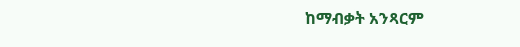ከማብቃት አንጻርም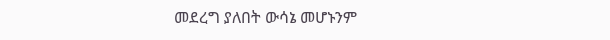መደረግ ያለበት ውሳኔ መሆኑንም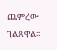ጨምረው ገልጸዋል፡፡